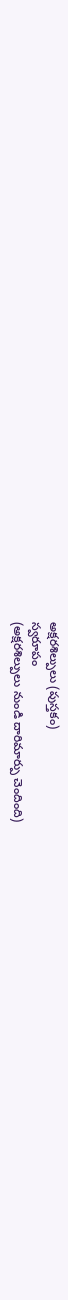అక్షరశిల్పులు (పుస్తకం)
స్వరూపం
(అక్షరశిల్పులు నుండి దారిమార్పు చెందింది)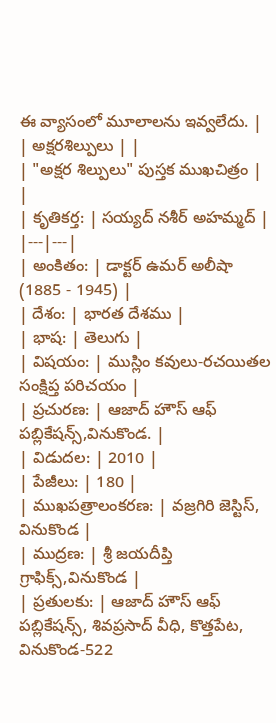ఈ వ్యాసంలో మూలాలను ఇవ్వలేదు. |
| అక్షరశిల్పులు | |
| "అక్షర శిల్పులు" పుస్తక ముఖచిత్రం | |
| కృతికర్త: | సయ్యద్ నశీర్ అహమ్మద్ |
|---|---|
| అంకితం: | డాక్టర్ ఉమర్ అలీషా (1885 - 1945) |
| దేశం: | భారత దేశము |
| భాష: | తెలుగు |
| విషయం: | ముస్లిం కవులు-రచయితల సంక్షిప్త పరిచయం |
| ప్రచురణ: | ఆజాద్ హౌస్ ఆఫ్ పబ్లికేషన్స్,వినుకొండ. |
| విడుదల: | 2010 |
| పేజీలు: | 180 |
| ముఖపత్రాలంకరణ: | వజ్రగిరి జెస్టిస్, వినుకొండ |
| ముద్రణ: | శ్రీ జయదీప్తి గ్రాఫిక్స్,వినుకొండ |
| ప్రతులకు: | ఆజాద్ హౌస్ ఆఫ్ పబ్లికేషన్స్, శివప్రసాద్ వీధి, కొత్తపేట, వినుకొండ-522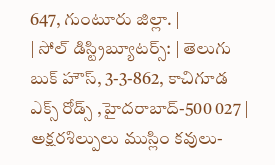647, గుంటూరు జిల్లా. |
| సోల్ డిస్ట్రిబ్యూటర్స్: | తెలుగు బుక్ హౌస్, 3-3-862, కాచిగూడ ఎక్స్ రోడ్స్ ,హైదరాబాద్-500 027 |
అక్షరశిల్పులు ముస్లిం కవులు-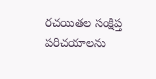రచయితల సంక్షిప్త పరిచయాలను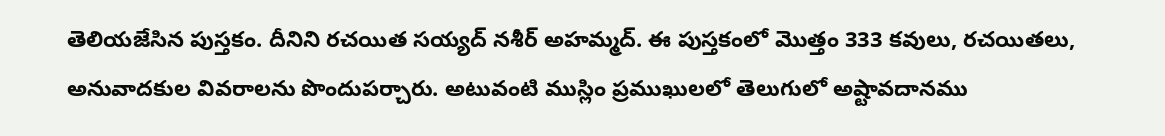తెలియజేసిన పుస్తకం. దీనిని రచయిత సయ్యద్ నశీర్ అహమ్మద్. ఈ పుస్తకంలో మొత్తం 333 కవులు, రచయితలు, అనువాదకుల వివరాలను పొందుపర్చారు. అటువంటి ముస్లిం ప్రముఖులలో తెలుగులో అష్టావదానము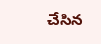చేసిన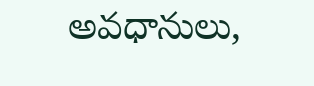అవధానులు,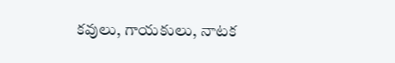కవులు, గాయకులు, నాటక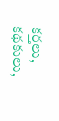కర్తలు, కథకులు,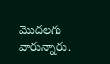మొదలగు వారున్నారు.